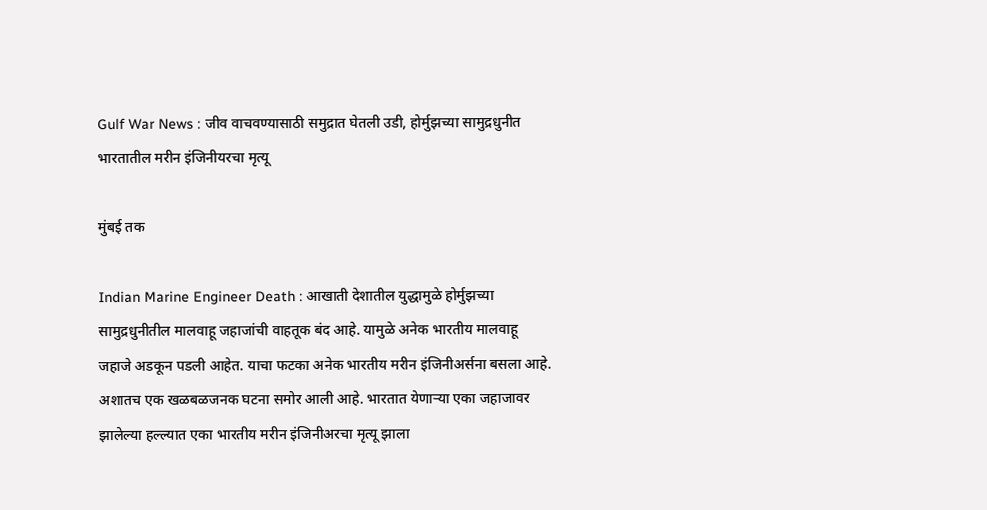Gulf War News : जीव वाचवण्यासाठी समुद्रात घेतली उडी, होर्मुझच्या सामुद्रधुनीत भारतातील मरीन इंजिनीयरचा मृत्यू

मुंबई तक

Indian Marine Engineer Death : आखाती देशातील युद्धामुळे होर्मुझच्या सामुद्रधुनीतील मालवाहू जहाजांची वाहतूक बंद आहे. यामुळे अनेक भारतीय मालवाहू जहाजे अडकून पडली आहेत. याचा फटका अनेक भारतीय मरीन इंजिनीअर्सना बसला आहे. अशातच एक खळबळजनक घटना समोर आली आहे. भारतात येणाऱ्या एका जहाजावर झालेल्या हल्ल्यात एका भारतीय मरीन इंजिनीअरचा मृत्यू झाला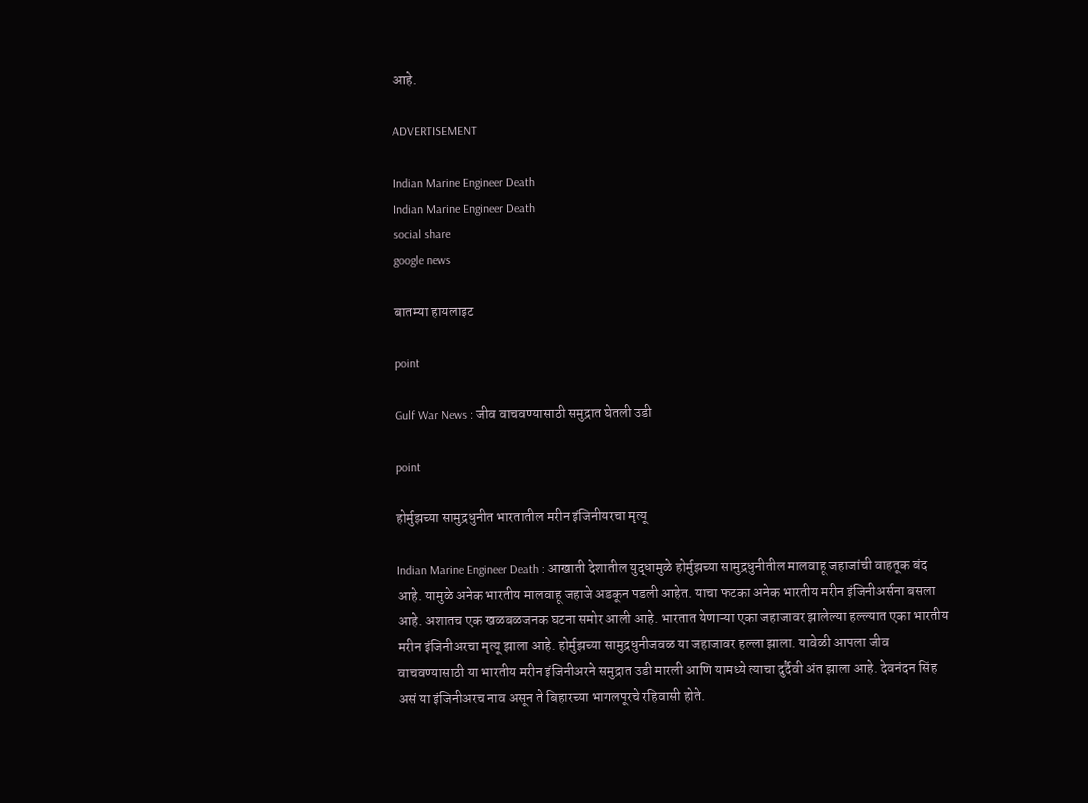आहे.

ADVERTISEMENT

Indian Marine Engineer Death
Indian Marine Engineer Death
social share
google news

बातम्या हायलाइट

point

Gulf War News : जीव वाचवण्यासाठी समुद्रात घेतली उडी

point

होर्मुझच्या सामुद्रधुनीत भारतातील मरीन इंजिनीयरचा मृत्यू

Indian Marine Engineer Death : आखाती देशातील युद्धामुळे होर्मुझच्या सामुद्रधुनीतील मालवाहू जहाजांची वाहतूक बंद आहे. यामुळे अनेक भारतीय मालवाहू जहाजे अडकून पडली आहेत. याचा फटका अनेक भारतीय मरीन इंजिनीअर्सना बसला आहे. अशातच एक खळबळजनक घटना समोर आली आहे. भारतात येणाऱ्या एका जहाजावर झालेल्या हल्ल्यात एका भारतीय मरीन इंजिनीअरचा मृत्यू झाला आहे. होर्मुझच्या सामुद्रधुनीजवळ या जहाजावर हल्ला झाला. यावेळी आपला जीव वाचवण्यासाठी या भारतीय मरीन इंजिनीअरने समुद्रात उडी मारली आणि यामध्ये त्याचा दुर्दैवी अंत झाला आहे. देवनंदन सिंह असं या इंजिनीअरच नाव असून ते बिहारच्या भागलपूरचे रहिवासी होते.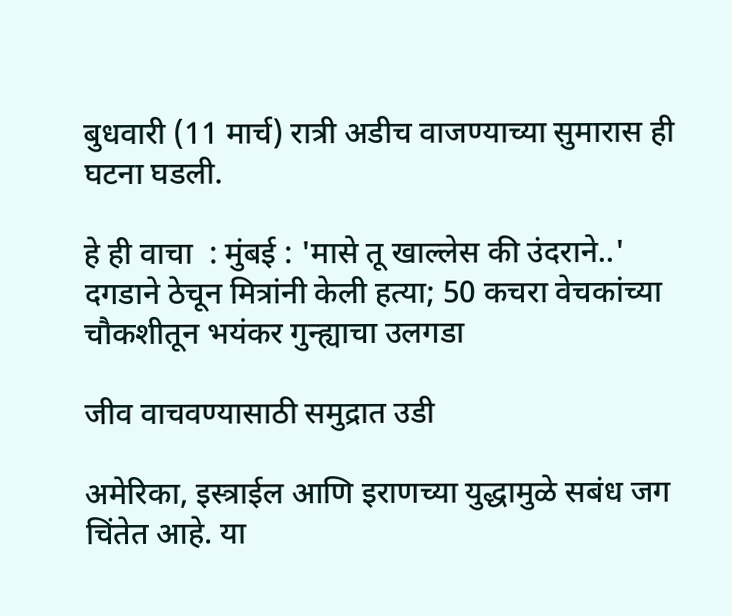बुधवारी (11 मार्च) रात्री अडीच वाजण्याच्या सुमारास ही घटना घडली.

हे ही वाचा  : मुंबई : 'मासे तू खाल्लेस की उंदराने..' दगडाने ठेचून मित्रांनी केली हत्या; 50 कचरा वेचकांच्या चौकशीतून भयंकर गुन्ह्याचा उलगडा

जीव वाचवण्यासाठी समुद्रात उडी

अमेरिका, इस्त्राईल आणि इराणच्या युद्धामुळे सबंध जग चिंतेत आहे. या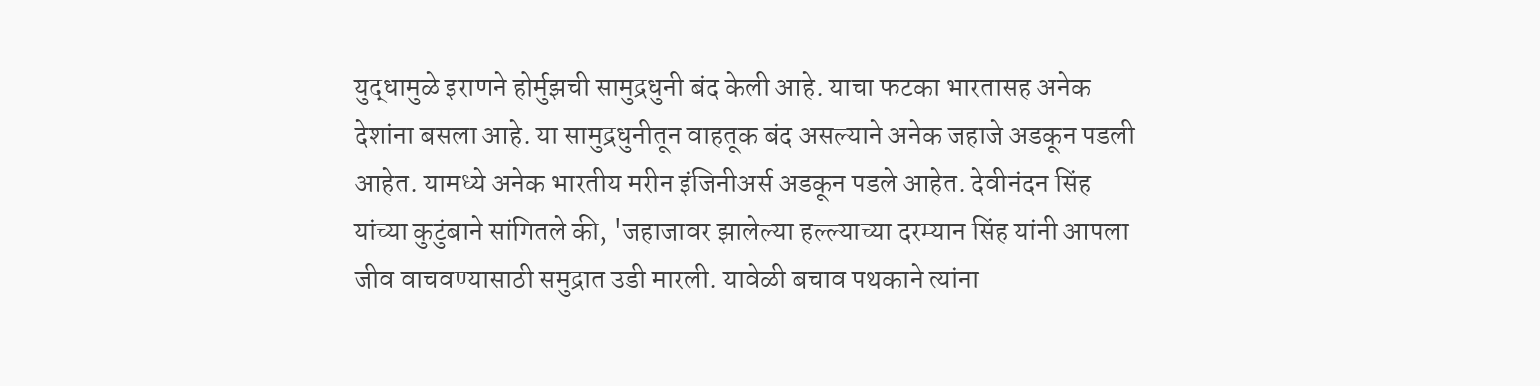युद्धामुळे इराणने होर्मुझची सामुद्रधुनी बंद केली आहे. याचा फटका भारतासह अनेक देशांना बसला आहे. या सामुद्रधुनीतून वाहतूक बंद असल्याने अनेक जहाजे अडकून पडली आहेत. यामध्ये अनेक भारतीय मरीन इंजिनीअर्स अडकून पडले आहेत. देवीनंदन सिंह यांच्या कुटुंबाने सांगितले की, 'जहाजावर झालेल्या हल्ल्याच्या दरम्यान सिंह यांनी आपला जीव वाचवण्यासाठी समुद्रात उडी मारली. यावेळी बचाव पथकाने त्यांना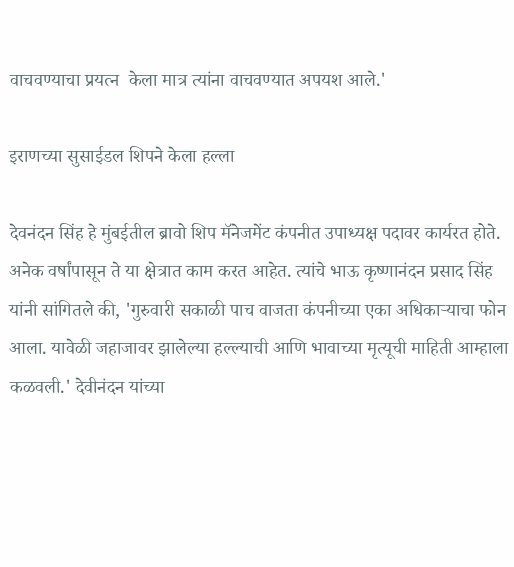वाचवण्याचा प्रयत्न  केला मात्र त्यांना वाचवण्यात अपयश आले.'

इराणच्या सुसाईडल शिपने केला हल्ला

देवनंदन सिंह हे मुंबईतील ब्रावो शिप मॅनेजमेंट कंपनीत उपाध्यक्ष पदावर कार्यरत होते. अनेक वर्षांपासून ते या क्षेत्रात काम करत आहेत. त्यांचे भाऊ कृष्णानंदन प्रसाद सिंह  यांनी सांगितले की, 'गुरुवारी सकाळी पाच वाजता कंपनीच्या एका अधिकाऱ्याचा फोन आला. यावेळी जहाजावर झालेल्या हल्ल्याची आणि भावाच्या मृत्यूची माहिती आम्हाला कळवली.' देवीनंदन यांच्या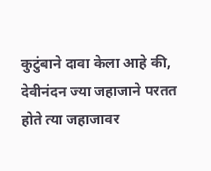कुटुंबाने दावा केला आहे की, देवीनंदन ज्या जहाजाने परतत होते त्या जहाजावर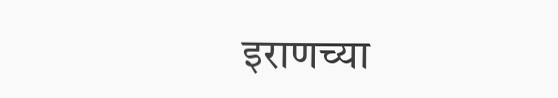इराणच्या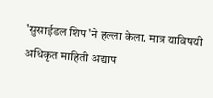'सुसाईडल शिप'ने हल्ला केला. मात्र याविषयी अधिकृत माहिती अद्याप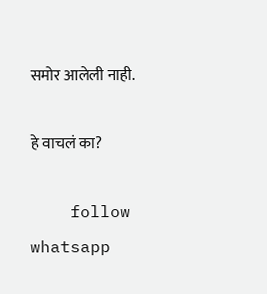समोर आलेली नाही.

हे वाचलं का?

    follow whatsapp